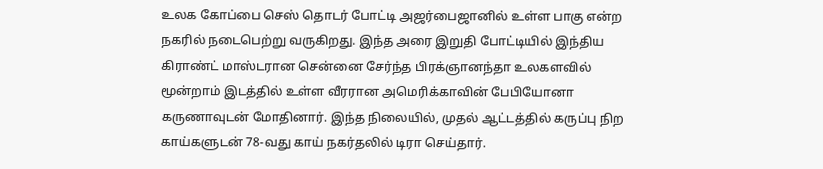உலக கோப்பை செஸ் தொடர் போட்டி அஜர்பைஜானில் உள்ள பாகு என்ற நகரில் நடைபெற்று வருகிறது. இந்த அரை இறுதி போட்டியில் இந்திய கிராண்ட் மாஸ்டரான சென்னை சேர்ந்த பிரக்ஞானந்தா உலகளவில் மூன்றாம் இடத்தில் உள்ள வீரரான அமெரிக்காவின் பேபியோனா கருணாவுடன் மோதினார். இந்த நிலையில், முதல் ஆட்டத்தில் கருப்பு நிற காய்களுடன் 78-வது காய் நகர்தலில் டிரா செய்தார்.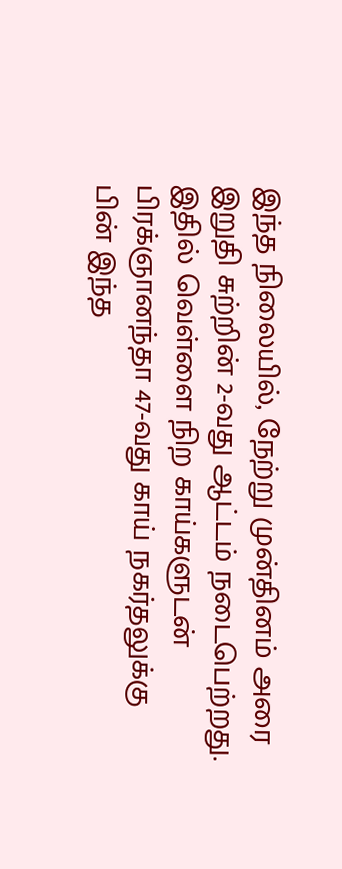இந்த நிலையில், நேற்று முன்தினம் அரை இறுதி சுற்றின் 2-வது ஆட்டம் நடைபெற்றது. இதில் வெள்ளை நிற காய்களுடன் பிரக்ஞானந்தா 47-வது காய் நகர்தலுக்கு பின் இந்த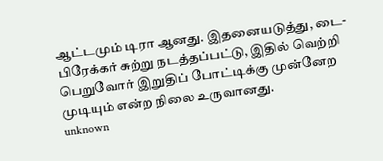ஆட்டமும் டிரா ஆனது. இதனையடுத்து, டை-பிரேக்கர் சுற்று நடத்தப்பட்டு, இதில் வெற்றி பெறுவோர் இறுதிப் போட்டிக்கு முன்னேற முடியும் என்ற நிலை உருவானது.
unknown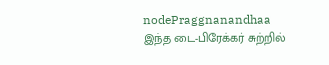nodePraggnanandhaa
இந்த டை-பிரேக்கர் சுற்றில்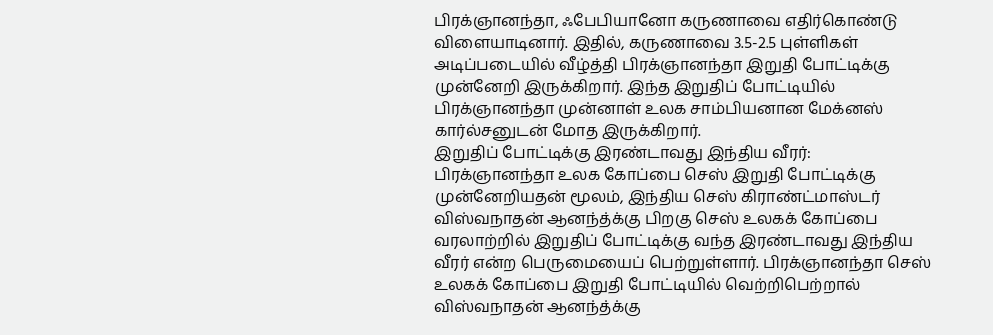பிரக்ஞானந்தா, ஃபேபியானோ கருணாவை எதிர்கொண்டு விளையாடினார். இதில், கருணாவை 3.5-2.5 புள்ளிகள் அடிப்படையில் வீழ்த்தி பிரக்ஞானந்தா இறுதி போட்டிக்கு முன்னேறி இருக்கிறார். இந்த இறுதிப் போட்டியில் பிரக்ஞானந்தா முன்னாள் உலக சாம்பியனான மேக்னஸ் கார்ல்சனுடன் மோத இருக்கிறார்.
இறுதிப் போட்டிக்கு இரண்டாவது இந்திய வீரர்:
பிரக்ஞானந்தா உலக கோப்பை செஸ் இறுதி போட்டிக்கு முன்னேறியதன் மூலம், இந்திய செஸ் கிராண்ட்மாஸ்டர் விஸ்வநாதன் ஆனந்த்க்கு பிறகு செஸ் உலகக் கோப்பை வரலாற்றில் இறுதிப் போட்டிக்கு வந்த இரண்டாவது இந்திய வீரர் என்ற பெருமையைப் பெற்றுள்ளார். பிரக்ஞானந்தா செஸ் உலகக் கோப்பை இறுதி போட்டியில் வெற்றிபெற்றால் விஸ்வநாதன் ஆனந்த்க்கு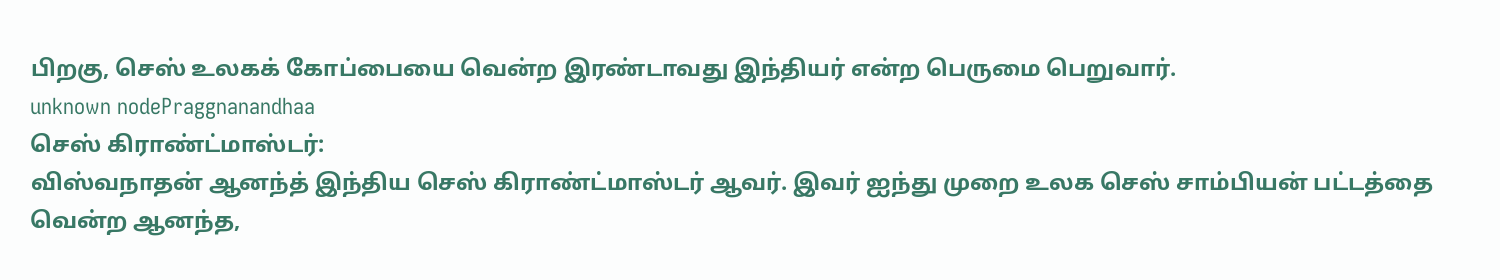பிறகு, செஸ் உலகக் கோப்பையை வென்ற இரண்டாவது இந்தியர் என்ற பெருமை பெறுவார்.
unknown nodePraggnanandhaa
செஸ் கிராண்ட்மாஸ்டர்:
விஸ்வநாதன் ஆனந்த் இந்திய செஸ் கிராண்ட்மாஸ்டர் ஆவர். இவர் ஐந்து முறை உலக செஸ் சாம்பியன் பட்டத்தை வென்ற ஆனந்த,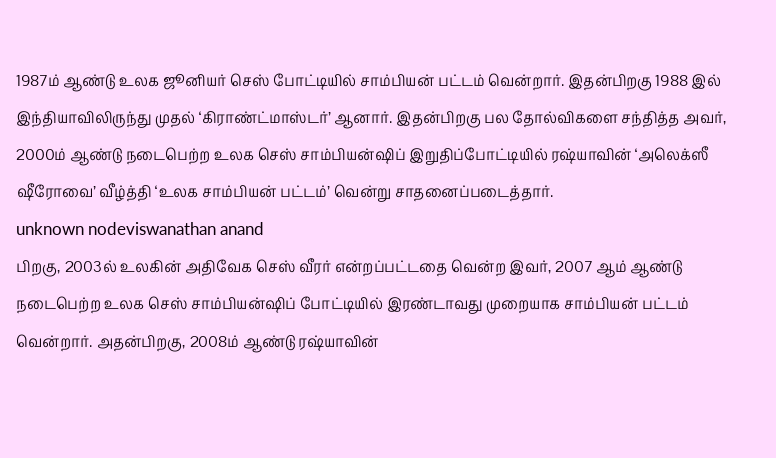1987ம் ஆண்டு உலக ஜூனியர் செஸ் போட்டியில் சாம்பியன் பட்டம் வென்றார். இதன்பிறகு 1988 இல் இந்தியாவிலிருந்து முதல் ‘கிராண்ட்மாஸ்டர்’ ஆனார். இதன்பிறகு பல தோல்விகளை சந்தித்த அவர், 2000ம் ஆண்டு நடைபெற்ற உலக செஸ் சாம்பியன்ஷிப் இறுதிப்போட்டியில் ரஷ்யாவின் ‘அலெக்ஸீ ஷீரோவை’ வீழ்த்தி ‘உலக சாம்பியன் பட்டம்’ வென்று சாதனைப்படைத்தார்.
unknown nodeviswanathan anand
பிறகு, 2003ல் உலகின் அதிவேக செஸ் வீரர் என்றப்பட்டதை வென்ற இவர், 2007 ஆம் ஆண்டு நடைபெற்ற உலக செஸ் சாம்பியன்ஷிப் போட்டியில் இரண்டாவது முறையாக சாம்பியன் பட்டம் வென்றார். அதன்பிறகு, 2008ம் ஆண்டு ரஷ்யாவின்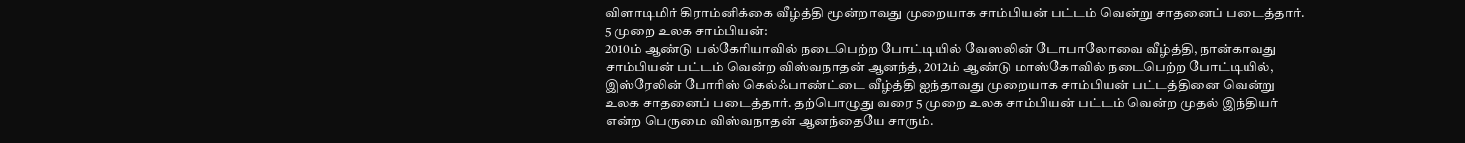விளாடிமிர் கிராம்னிக்கை வீழ்த்தி மூன்றாவது முறையாக சாம்பியன் பட்டம் வென்று சாதனைப் படைத்தார்.
5 முறை உலக சாம்பியன்:
2010ம் ஆண்டு பல்கேரியாவில் நடைபெற்ற போட்டியில் வேஸலின் டோபாலோவை வீழ்த்தி, நான்காவது சாம்பியன் பட்டம் வென்ற விஸ்வநாதன் ஆனந்த், 2012ம் ஆண்டு மாஸ்கோவில் நடைபெற்ற போட்டியில், இஸ்ரேலின் போரிஸ் கெல்ஃபாண்ட்டை வீழ்த்தி ஐந்தாவது முறையாக சாம்பியன் பட்டத்தினை வென்று உலக சாதனைப் படைத்தார். தற்பொழுது வரை 5 முறை உலக சாம்பியன் பட்டம் வென்ற முதல் இந்தியர் என்ற பெருமை விஸ்வநாதன் ஆனந்தையே சாரும்.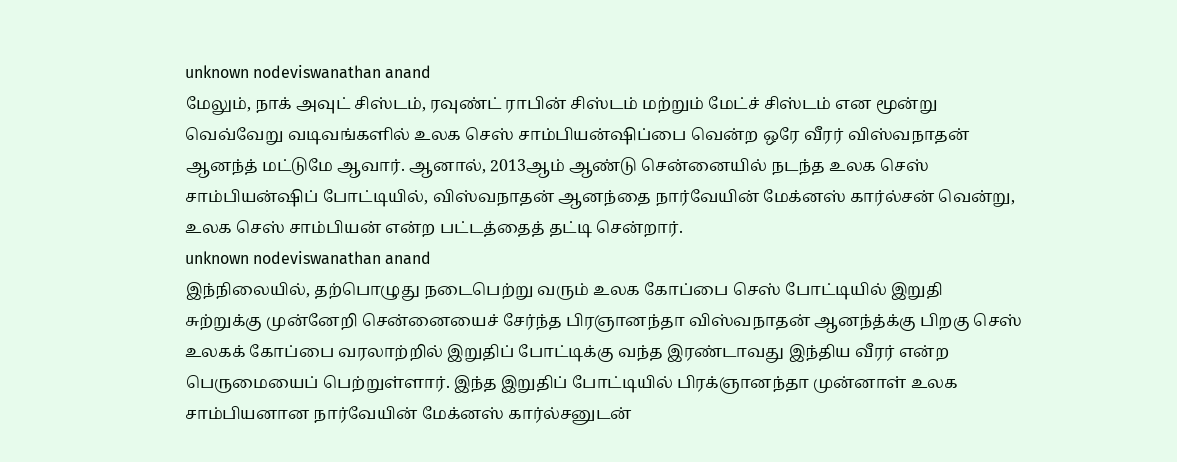unknown nodeviswanathan anand
மேலும், நாக் அவுட் சிஸ்டம், ரவுண்ட் ராபின் சிஸ்டம் மற்றும் மேட்ச் சிஸ்டம் என மூன்று வெவ்வேறு வடிவங்களில் உலக செஸ் சாம்பியன்ஷிப்பை வென்ற ஒரே வீரர் விஸ்வநாதன் ஆனந்த் மட்டுமே ஆவார். ஆனால், 2013ஆம் ஆண்டு சென்னையில் நடந்த உலக செஸ் சாம்பியன்ஷிப் போட்டியில், விஸ்வநாதன் ஆனந்தை நார்வேயின் மேக்னஸ் கார்ல்சன் வென்று, உலக செஸ் சாம்பியன் என்ற பட்டத்தைத் தட்டி சென்றார்.
unknown nodeviswanathan anand
இந்நிலையில், தற்பொழுது நடைபெற்று வரும் உலக கோப்பை செஸ் போட்டியில் இறுதி சுற்றுக்கு முன்னேறி சென்னையைச் சேர்ந்த பிரஞானந்தா விஸ்வநாதன் ஆனந்த்க்கு பிறகு செஸ் உலகக் கோப்பை வரலாற்றில் இறுதிப் போட்டிக்கு வந்த இரண்டாவது இந்திய வீரர் என்ற பெருமையைப் பெற்றுள்ளார். இந்த இறுதிப் போட்டியில் பிரக்ஞானந்தா முன்னாள் உலக சாம்பியனான நார்வேயின் மேக்னஸ் கார்ல்சனுடன்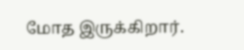மோத இருக்கிறார்.